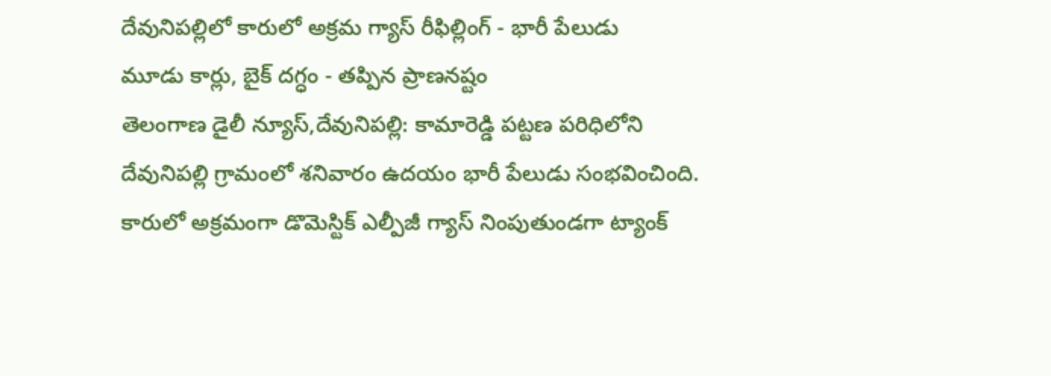దేవునిపల్లిలో కారులో అక్రమ గ్యాస్ రీఫిల్లింగ్ - భారీ పేలుడు
మూడు కార్లు, బైక్ దగ్ధం - తప్పిన ప్రాణనష్టం
తెలంగాణ డైలీ న్యూస్,దేవునిపల్లి: కామారెడ్డి పట్టణ పరిధిలోని దేవునిపల్లి గ్రామంలో శనివారం ఉదయం భారీ పేలుడు సంభవించింది. కారులో అక్రమంగా డొమెస్టిక్ ఎల్పీజీ గ్యాస్ నింపుతుండగా ట్యాంక్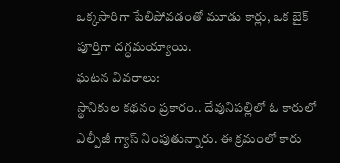ఒక్కసారిగా పేలిపోవడంతో మూడు కార్లు, ఒక బైక్ పూర్తిగా దగ్ధమయ్యాయి.
ఘటన వివరాలు:
స్థానికుల కథనం ప్రకారం.. దేవునిపల్లిలో ఓ కారులో ఎల్పీజీ గ్యాస్ నింపుతున్నారు. ఈ క్రమంలో కారు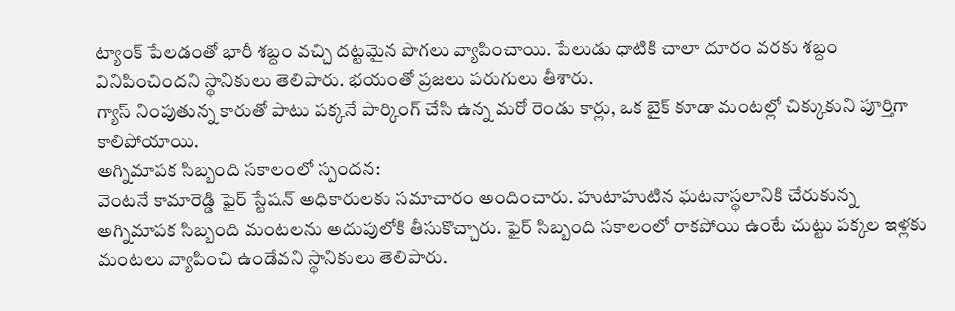ట్యాంక్ పేలడంతో భారీ శబ్దం వచ్చి దట్టమైన పొగలు వ్యాపించాయి. పేలుడు ధాటికి చాలా దూరం వరకు శబ్దం వినిపించిందని స్థానికులు తెలిపారు. భయంతో ప్రజలు పరుగులు తీశారు.
గ్యాస్ నింపుతున్న కారుతో పాటు పక్కనే పార్కింగ్ చేసి ఉన్న మరో రెండు కార్లు, ఒక బైక్ కూడా మంటల్లో చిక్కుకుని పూర్తిగా కాలిపోయాయి.
అగ్నిమాపక సిబ్బంది సకాలంలో స్పందన:
వెంటనే కామారెడ్డి ఫైర్ స్టేషన్ అధికారులకు సమాచారం అందించారు. హుటాహుటిన ఘటనాస్థలానికి చేరుకున్న అగ్నిమాపక సిబ్బంది మంటలను అదుపులోకి తీసుకొచ్చారు. ఫైర్ సిబ్బంది సకాలంలో రాకపోయి ఉంటే చుట్టు పక్కల ఇళ్లకు మంటలు వ్యాపించి ఉండేవని స్థానికులు తెలిపారు.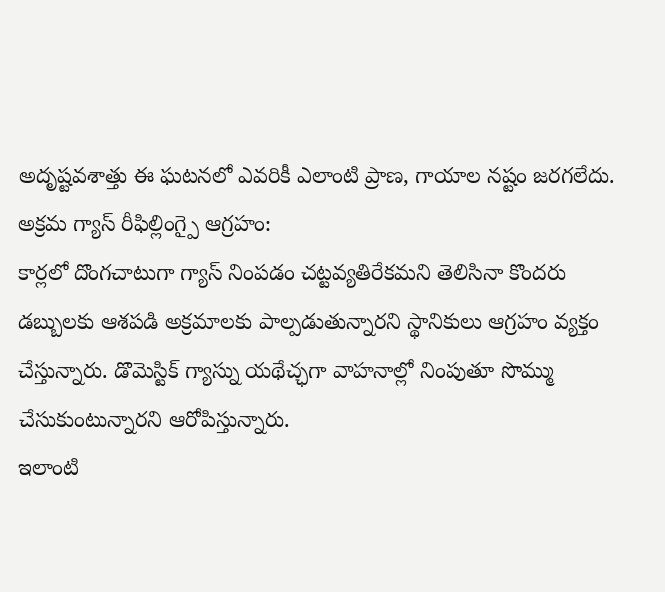అదృష్టవశాత్తు ఈ ఘటనలో ఎవరికీ ఎలాంటి ప్రాణ, గాయాల నష్టం జరగలేదు.
అక్రమ గ్యాస్ రీఫిల్లింగ్పై ఆగ్రహం:
కార్లలో దొంగచాటుగా గ్యాస్ నింపడం చట్టవ్యతిరేకమని తెలిసినా కొందరు డబ్బులకు ఆశపడి అక్రమాలకు పాల్పడుతున్నారని స్థానికులు ఆగ్రహం వ్యక్తం చేస్తున్నారు. డొమెస్టిక్ గ్యాస్ను యథేచ్ఛగా వాహనాల్లో నింపుతూ సొమ్ము చేసుకుంటున్నారని ఆరోపిస్తున్నారు.
ఇలాంటి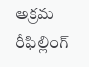అక్రమ రీఫిల్లింగ్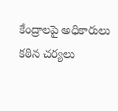కేంద్రాలపై అధికారులు కఠిన చర్యలు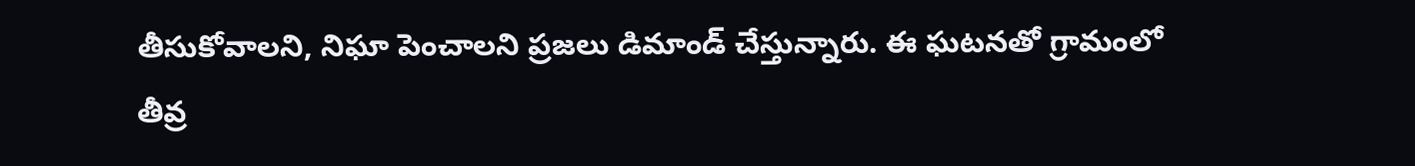తీసుకోవాలని, నిఘా పెంచాలని ప్రజలు డిమాండ్ చేస్తున్నారు. ఈ ఘటనతో గ్రామంలో తీవ్ర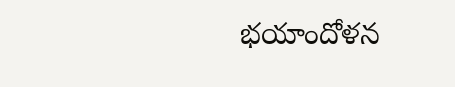భయాందోళన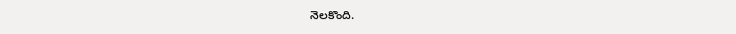నెలకొంది.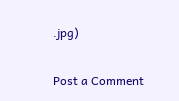.jpg)


Post a Comment